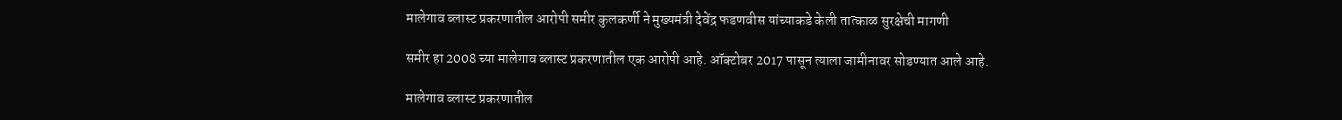मालेगाव ब्लास्ट प्रकरणातील आरोपी समीर कुलकर्णी ने मुख्यमंत्री देवेंद्र फडणवीस यांच्याकडे केली तात्काळ सुरक्षेची मागणी

समीर हा 2008 च्या मालेगाव ब्लास्ट प्रकरणातील एक आरोपी आहे. ऑक्टोबर 2017 पासून त्याला जामीनावर सोडण्यात आले आहे.

मालेगाव ब्लास्ट प्रकरणातील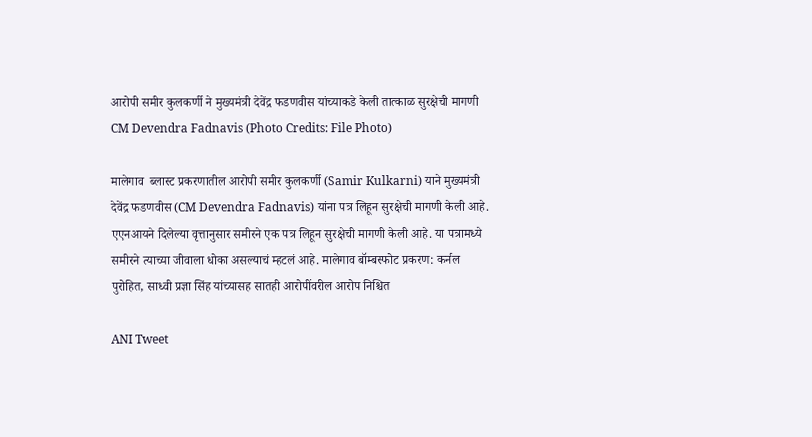आरोपी समीर कुलकर्णी ने मुख्यमंत्री देवेंद्र फडणवीस यांच्याकडे केली तात्काळ सुरक्षेची मागणी
CM Devendra Fadnavis (Photo Credits: File Photo)

मालेगाव  ब्लास्ट प्रकरणातील आरोपी समीर कुलकर्णी (Samir Kulkarni) याने मुख्यमंत्री देवेंद्र फडणवीस (CM Devendra Fadnavis) यांना पत्र लिहून सुरक्षेची मागणी केली आहे. एएनआयने दिलेल्या वृत्तानुसार समीरने एक पत्र लिहून सुरक्षेची मागणी केली आहे. या पत्रामध्ये समीरने त्याच्या जीवाला धोका असल्याचं म्हटलं आहे. मालेगाव बॉम्बस्फोट प्रकरण: कर्नल पुरोहित, साध्वी प्रज्ञा सिंह यांच्यासह सातही आरोपींवरील आरोप निश्चित

ANI Tweet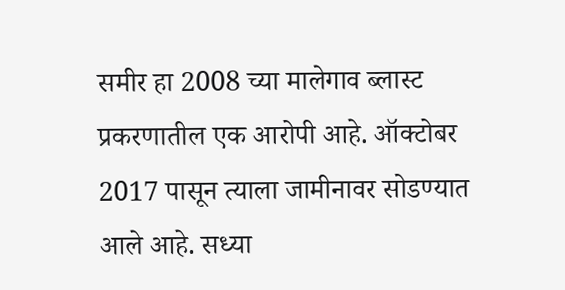समीर हा 2008 च्या मालेगाव ब्लास्ट प्रकरणातील एक आरोपी आहे. ऑक्टोबर 2017 पासून त्याला जामीनावर सोडण्यात आले आहे. सध्या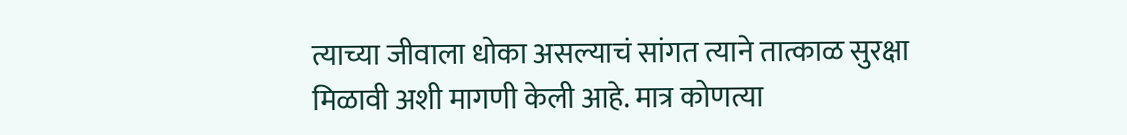त्याच्या जीवाला धोका असल्याचं सांगत त्याने तात्काळ सुरक्षा मिळावी अशी मागणी केली आहे. मात्र कोणत्या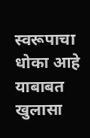स्वरूपाचा धोका आहे याबाबत खुलासा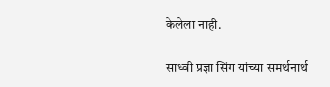केलेला नाही.

साध्वी प्रज्ञा सिंग यांच्या समर्थनार्थ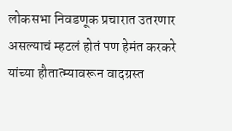लोकसभा निवडणूक प्रचारात उतरणार असल्याचं म्हटलं होतं पण हेमंत करकरे यांच्या हौतात्म्यावरून वादग्रस्त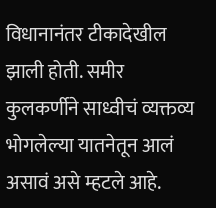विधानानंतर टीकादेखील झाली होती. समीर कुलकर्णीने साध्वीचं व्यक्तव्य भोगलेल्या यातनेतून आलं असावं असे म्हटले आहे.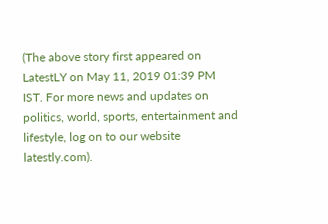(The above story first appeared on LatestLY on May 11, 2019 01:39 PM IST. For more news and updates on politics, world, sports, entertainment and lifestyle, log on to our website latestly.com).